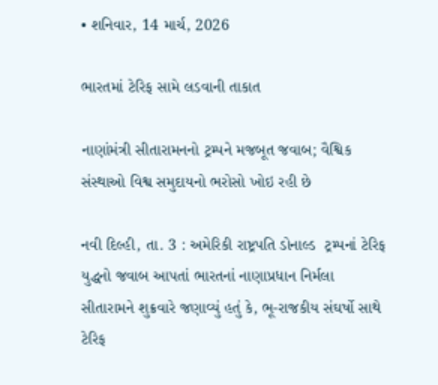• શનિવાર, 14 માર્ચ, 2026

ભારતમાં ટેરિફ સામે લડવાની તાકાત

નાણાંમંત્રી સીતારામનનો ટ્રમ્પને મજબૂત જવાબ; વૈશ્વિક સંસ્થાઓ વિશ્વ સમુદાયનો ભરોસો ખોઇ રહી છે

નવી દિલ્હી, તા. 3 : અમેરિકી રાષ્ટ્રપતિ ડોનાલ્ડ  ટ્રમ્પનાં ટેરિફ યુદ્ધનો જવાબ આપતાં ભારતનાં નાણાપ્રધાન નિર્મલા સીતારામને શુક્રવારે જણાવ્યું હતું કે, ભૂ-રાજકીય સંઘર્ષો સાથે ટેરિફ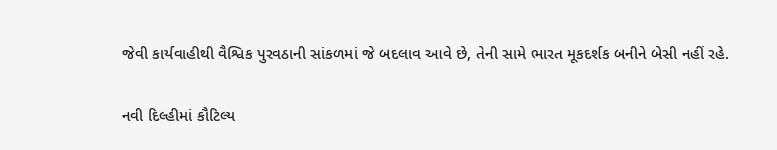જેવી કાર્યવાહીથી વૈશ્વિક પુરવઠાની સાંકળમાં જે બદલાવ આવે છે, તેની સામે ભારત મૂકદર્શક બનીને બેસી નહીં રહે.

નવી દિલ્હીમાં કૌટિલ્ય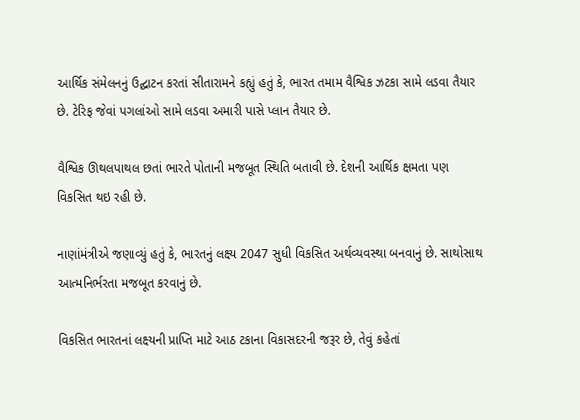આર્થિક સંમેલનનું ઉદ્ઘાટન કરતાં સીતારામને કહ્યું હતું કે, ભારત તમામ વૈશ્વિક ઝટકા સામે લડવા તૈયાર છે. ટેરિફ જેવાં પગલાંઓ સામે લડવા અમારી પાસે પ્લાન તૈયાર છે.

વૈશ્વિક ઊથલપાથલ છતાં ભારતે પોતાની મજબૂત સ્થિતિ બતાવી છે. દેશની આર્થિક ક્ષમતા પણ વિકસિત થઇ રહી છે.

નાણાંમંત્રીએ જણાવ્યું હતું કે, ભારતનું લક્ષ્ય 2047 સુધી વિકસિત અર્થવ્યવસ્થા બનવાનું છે. સાથોસાથ આત્મનિર્ભરતા મજબૂત કરવાનું છે.

વિકસિત ભારતનાં લક્ષ્યની પ્રાપ્તિ માટે આઠ ટકાના વિકાસદરની જરૂર છે, તેવું કહેતાં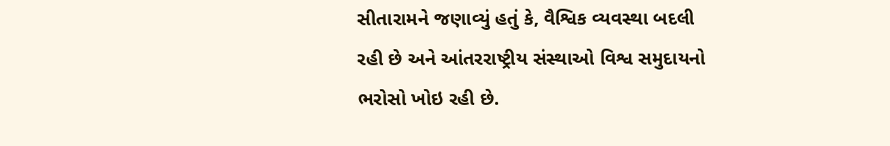સીતારામને જણાવ્યું હતું કે, વૈશ્વિક વ્યવસ્થા બદલી રહી છે અને આંતરરાષ્ટ્રીય સંસ્થાઓ વિશ્વ સમુદાયનો ભરોસો ખોઇ રહી છે.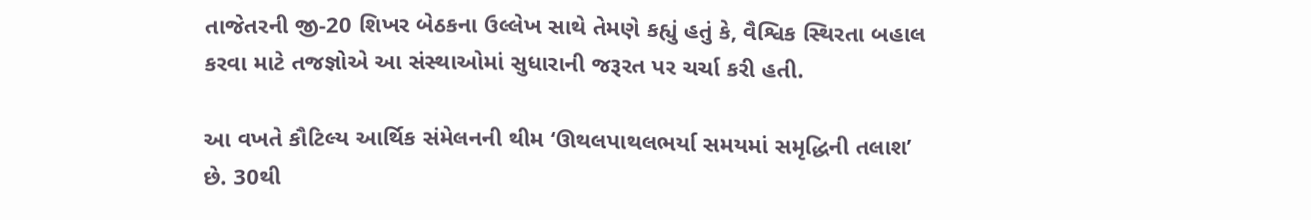તાજેતરની જી-20 શિખર બેઠકના ઉલ્લેખ સાથે તેમણે કહ્યું હતું કે, વૈશ્વિક સ્થિરતા બહાલ કરવા માટે તજજ્ઞોએ આ સંસ્થાઓમાં સુધારાની જરૂરત પર ચર્ચા કરી હતી.

આ વખતે કૌટિલ્ય આર્થિક સંમેલનની થીમ ‘ઊથલપાથલભર્યા સમયમાં સમૃદ્ધિની તલાશ’ છે. 30થી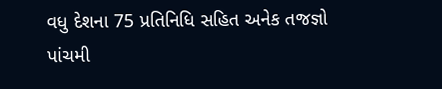વધુ દેશના 75 પ્રતિનિધિ સહિત અનેક તજજ્ઞો પાંચમી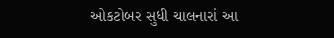ઓકટોબર સુધી ચાલનારાં આ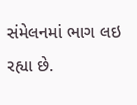સંમેલનમાં ભાગ લઇ રહ્યા છે.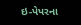ઇ-પેપરના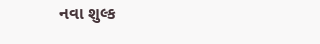નવા શુલ્ક